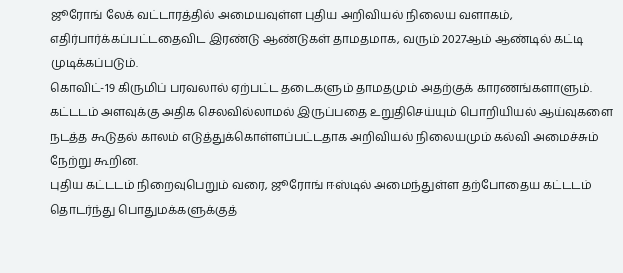ஜூரோங் லேக் வட்டாரத்தில் அமையவுள்ள புதிய அறிவியல் நிலைய வளாகம், எதிர்பார்க்கப்பட்டதைவிட இரண்டு ஆண்டுகள் தாமதமாக, வரும் 2027ஆம் ஆண்டில் கட்டி முடிக்கப்படும்.
கொவிட்-19 கிருமிப் பரவலால் ஏற்பட்ட தடைகளும் தாமதமும் அதற்குக் காரணங்களாளும்.
கட்டடம் அளவுக்கு அதிக செலவில்லாமல் இருப்பதை உறுதிசெய்யும் பொறியியல் ஆய்வுகளை நடத்த கூடுதல் காலம் எடுத்துக்கொள்ளப்பட்டதாக அறிவியல் நிலையமும் கல்வி அமைச்சும் நேற்று கூறின.
புதிய கட்டடம் நிறைவுபெறும் வரை, ஜூரோங் ஈஸ்டில் அமைந்துள்ள தற்போதைய கட்டடம் தொடர்ந்து பொதுமக்களுக்குத்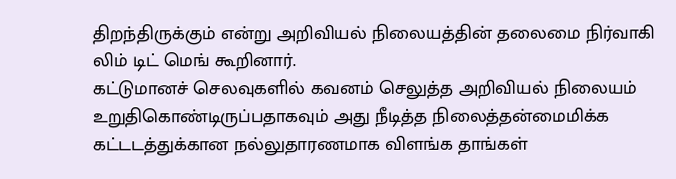திறந்திருக்கும் என்று அறிவியல் நிலையத்தின் தலைமை நிர்வாகி லிம் டிட் மெங் கூறினார்.
கட்டுமானச் செலவுகளில் கவனம் செலுத்த அறிவியல் நிலையம் உறுதிகொண்டிருப்பதாகவும் அது நீடித்த நிலைத்தன்மைமிக்க கட்டடத்துக்கான நல்லுதாரணமாக விளங்க தாங்கள்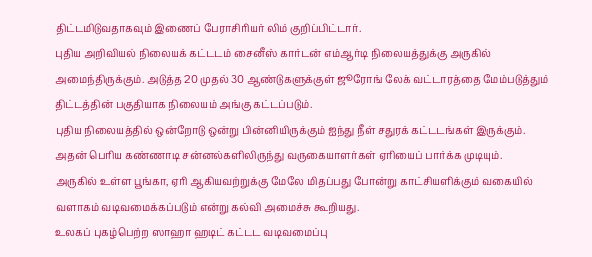திட்டமிடுவதாகவும் இணைப் பேராசிரியர் லிம் குறிப்பிட்டார்.
புதிய அறிவியல் நிலையக் கட்டடம் சைனீஸ் கார்டன் எம்ஆர்டி நிலையத்துக்கு அருகில் அமைந்திருக்கும். அடுத்த 20 முதல் 30 ஆண்டுகளுக்குள் ஜூரோங் லேக் வட்டாரத்தை மேம்படுத்தும் திட்டத்தின் பகுதியாக நிலையம் அங்கு கட்டப்படும்.
புதிய நிலையத்தில் ஒன்றோடு ஒன்று பின்னியிருக்கும் ஐந்து நீள் சதுரக் கட்டடங்கள் இருக்கும்.
அதன் பெரிய கண்ணாடி சன்னல்களிலிருந்து வருகையாளர்கள் ஏரியைப் பார்க்க முடியும்.
அருகில் உள்ள பூங்கா, ஏரி ஆகியவற்றுக்கு மேலே மிதப்பது போன்று காட்சியளிக்கும் வகையில் வளாகம் வடிவமைக்கப்படும் என்று கல்வி அமைச்சு கூறியது.
உலகப் புகழ்பெற்ற ஸாஹா ஹடிட் கட்டட வடிவமைப்பு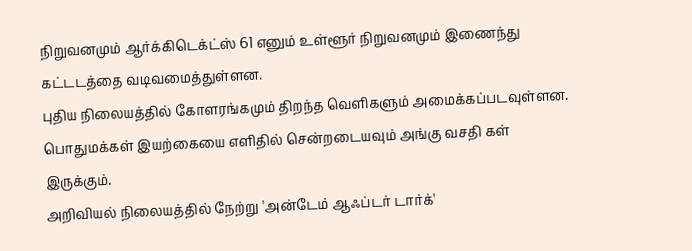நிறுவனமும் ஆர்க்கிடெக்ட்ஸ் 61 எனும் உள்ளூர் நிறுவனமும் இணைந்து கட்டடத்தை வடிவமைத்துள்ளன.
புதிய நிலையத்தில் கோளரங்கமும் திறந்த வெளிகளும் அமைக்கப்படவுள்ளன.
பொதுமக்கள் இயற்கையை எளிதில் சென்றடையவும் அங்கு வசதி கள் இருக்கும்.
அறிவியல் நிலையத்தில் நேற்று 'அன்டேம் ஆஃப்டர் டார்க்'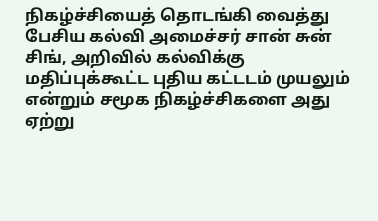நிகழ்ச்சியைத் தொடங்கி வைத்து பேசிய கல்வி அமைச்சர் சான் சுன் சிங், அறிவில் கல்விக்கு மதிப்புக்கூட்ட புதிய கட்டடம் முயலும் என்றும் சமூக நிகழ்ச்சிகளை அது ஏற்று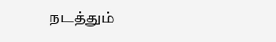நடத்தும்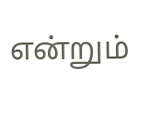என்றும்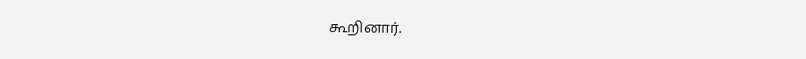கூறினார்.